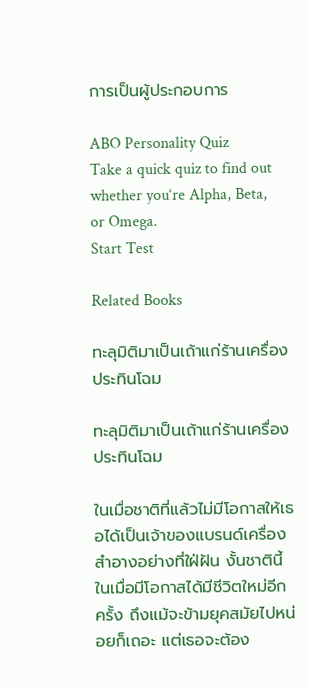การเป็นผู้ประกอบการ

ABO Personality Quiz
Take a quick quiz to find out whether you‘re Alpha, Beta, or Omega.
Start Test

Related Books

ทะลุมิติมาเป็นเถ้าแก่ร้านเครื่องประทินโฉม

ทะลุมิติมาเป็นเถ้าแก่ร้านเครื่องประทินโฉม

ในเมื่อชาติที่แล้วไม่มีโอกาสให้เธอได้เป็นเจ้าของแบรนด์เครื่องสำอางอย่างที่ใฝ่ฝัน งั้นชาตินี้ ในเมื่อมีโอกาสได้มีชีวิตใหม่อีกครั้ง ถึงแม้จะข้ามยุคสมัยไปหน่อยก็เถอะ แต่เธอจะต้อง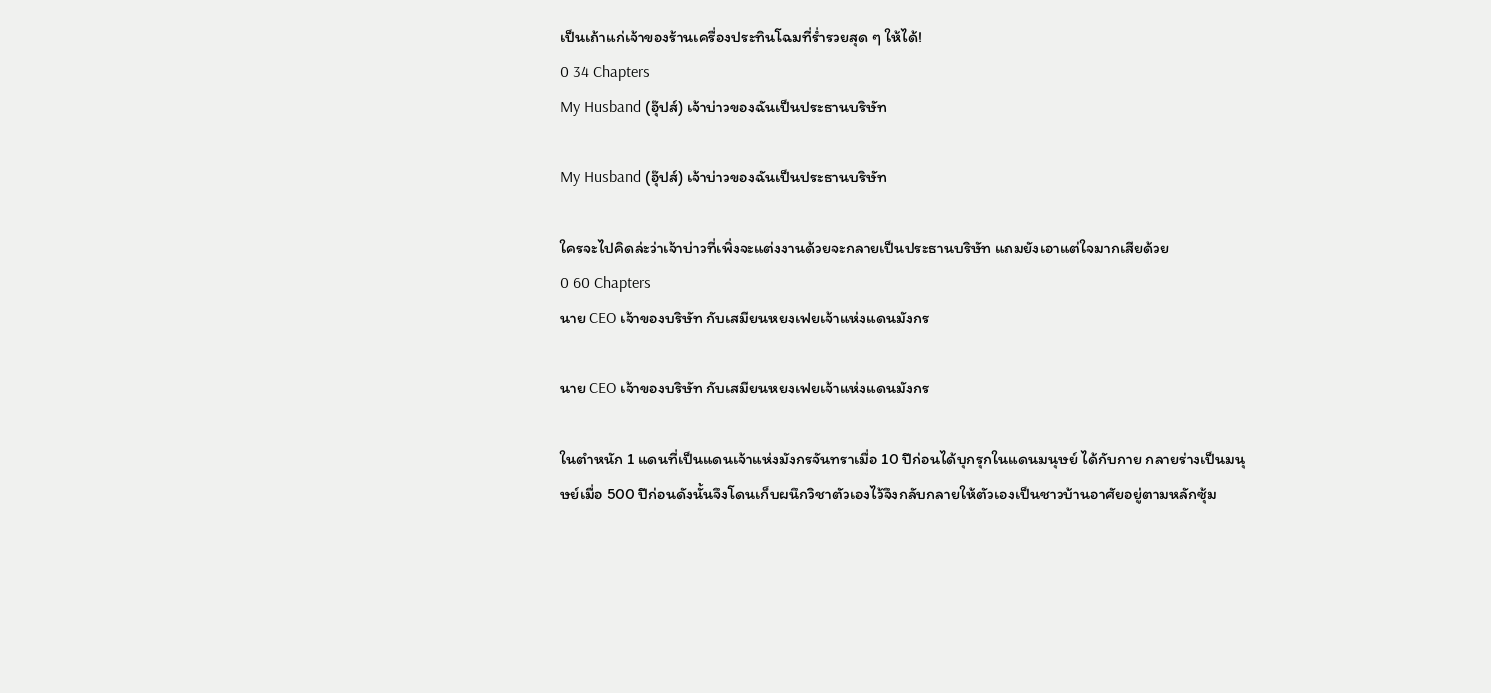เป็นเถ้าแก่เจ้าของร้านเครื่องประทินโฉมที่ร่ำรวยสุด ๆ ให้ได้!
0 34 Chapters
My Husband (อุ๊ปส์) เจ้าบ่าวของฉันเป็นประธานบริษัท

My Husband (อุ๊ปส์) เจ้าบ่าวของฉันเป็นประธานบริษัท

ใครจะไปคิดล่ะว่าเจ้าบ่าวที่เพิ่งจะแต่งงานด้วยจะกลายเป็นประธานบริษัท แถมยังเอาแต่ใจมากเสียด้วย
0 60 Chapters
นาย CEO เจ้าของบริษัท กับเสมียนหยงเฟยเจ้าแห่งแดนมังกร

นาย CEO เจ้าของบริษัท กับเสมียนหยงเฟยเจ้าแห่งแดนมังกร

ในตำหนัก 1 แดนที่เป็นแดนเจ้าแห่งมังกรจันทราเมื่อ 10 ปีก่อนได้บุกรุกในแดนมนุษย์ ได้กับกาย กลายร่างเป็นมนุษย์เมื่อ 500 ปีก่อนดังนั้นจึงโดนเก็บผนึกวิชาตัวเองไว้จึงกลับกลายให้ตัวเองเป็นชาวบ้านอาศัยอยู่ตามหลักซุ้ม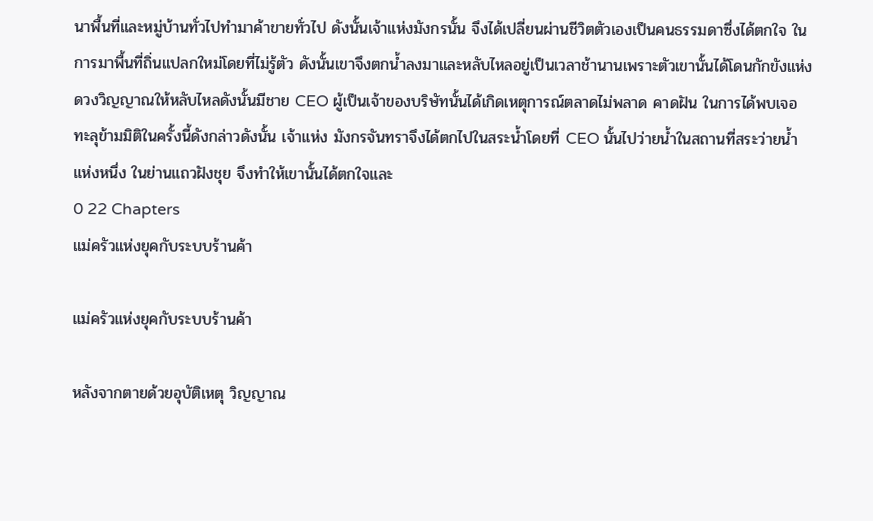นาพื้นที่และหมู่บ้านทั่วไปทำมาค้าขายทั่วไป ดังนั้นเจ้าแห่งมังกรนั้น จึงได้เปลี่ยนผ่านชีวิตตัวเองเป็นคนธรรมดาซึ่งได้ตกใจ ในการมาพื้นที่ถิ่นแปลกใหม่โดยที่ไม่รู้ตัว ดังนั้นเขาจึงตกน้ำลงมาและหลับไหลอยู่เป็นเวลาช้านานเพราะตัวเขานั้นได้โดนกักขังแห่งดวงวิญญาณให้หลับไหลดังนั้นมีชาย CEO ผู้เป็นเจ้าของบริษัทนั้นได้เกิดเหตุการณ์ตลาดไม่พลาด คาดฝัน ในการได้พบเจอทะลุข้ามมิติในครั้งนี้ดังกล่าวดังนั้น เจ้าแห่ง มังกรจันทราจึงได้ตกไปในสระน้ำโดยที่ CEO นั้นไปว่ายน้ำในสถานที่สระว่ายน้ำแห่งหนึ่ง ในย่านแถวฝังชุย จึงทำให้เขานั้นได้ตกใจและ
0 22 Chapters
แม่ครัวแห่งยุคกับระบบร้านค้า

แม่ครัวแห่งยุคกับระบบร้านค้า

หลังจากตายด้วยอุบัติเหตุ วิญญาณ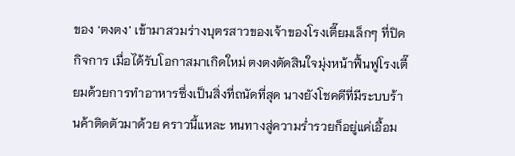ของ ‘ตงตง’ เข้ามาสวมร่างบุตรสาวของเจ้าของโรงเตี๊ยมเล็กๆ ที่ปิดกิจการ เมื่อได้รับโอกาสมาเกิดใหม่ ตงตงตัดสินใจมุ่งหน้าฟื้นฟูโรงเตี๊ยมด้วยการทำอาหารซึ่งเป็นสิ่งที่ถนัดที่สุด นางยังโชคดีที่มีระบบร้านค้าติดตัวมาด้วย คราวนี้แหละ หนทางสู่ความร่ำรวยก็อยู่แค่เอื้อม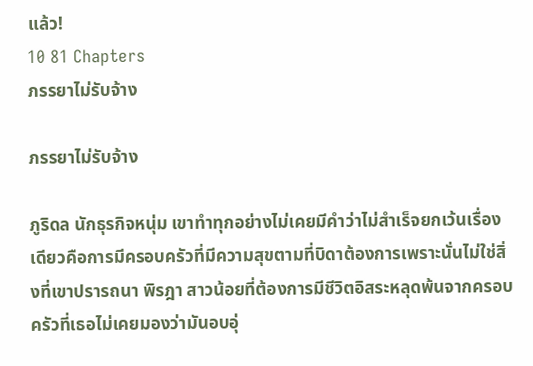แล้ว!
10 81 Chapters
ภรรยาไม่รับจ้าง

ภรรยาไม่รับจ้าง

ภูริดล นักธุรกิจหนุ่ม เขาทำทุกอย่างไม่เคยมีคำว่าไม่สำเร็จยกเว้นเรื่องเดียวคือการมีครอบครัวที่มีความสุขตามที่บิดาต้องการเพราะนั่นไม่ใช่สิ่งที่เขาปรารถนา พิรฎา สาวน้อยที่ต้องการมีชีวิตอิสระหลุดพ้นจากครอบครัวที่เธอไม่เคยมองว่ามันอบอุ่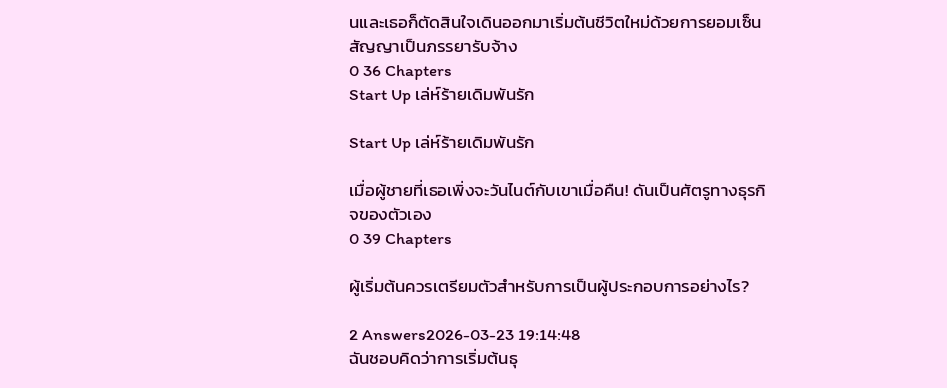นและเธอก็ตัดสินใจเดินออกมาเริ่มต้นชีวิตใหม่ด้วยการยอมเซ็นสัญญาเป็นภรรยารับจ้าง
0 36 Chapters
Start Up เล่ห์ร้ายเดิมพันรัก

Start Up เล่ห์ร้ายเดิมพันรัก

เมื่อผู้ชายที่เธอเพิ่งจะวันไนต์กับเขาเมื่อคืน! ดันเป็นศัตรูทางธุรกิจของตัวเอง
0 39 Chapters

ผู้เริ่มต้นควรเตรียมตัวสำหรับการเป็นผู้ประกอบการอย่างไร?

2 Answers2026-03-23 19:14:48
ฉันชอบคิดว่าการเริ่มต้นธุ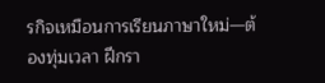รกิจเหมือนการเรียนภาษาใหม่—ต้องทุ่มเวลา ฝึกรา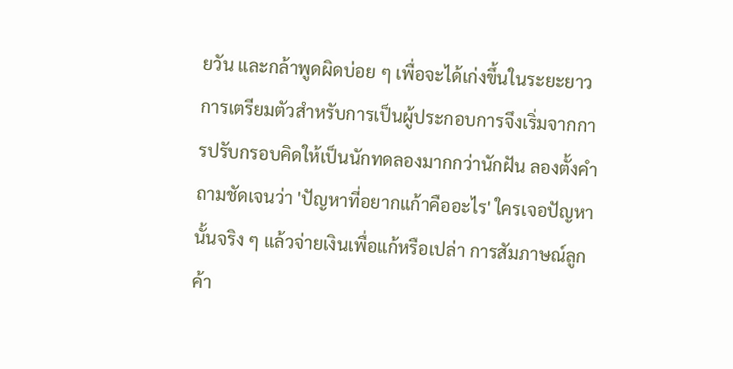ยวัน และกล้าพูดผิดบ่อย ๆ เพื่อจะได้เก่งขึ้นในระยะยาว การเตรียมตัวสำหรับการเป็นผู้ประกอบการจึงเริ่มจากการปรับกรอบคิดให้เป็นนักทดลองมากกว่านักฝัน ลองตั้งคำถามชัดเจนว่า 'ปัญหาที่อยากแก้าคืออะไร' ใครเจอปัญหานั้นจริง ๆ แล้วจ่ายเงินเพื่อแก้หรือเปล่า การสัมภาษณ์ลูกค้า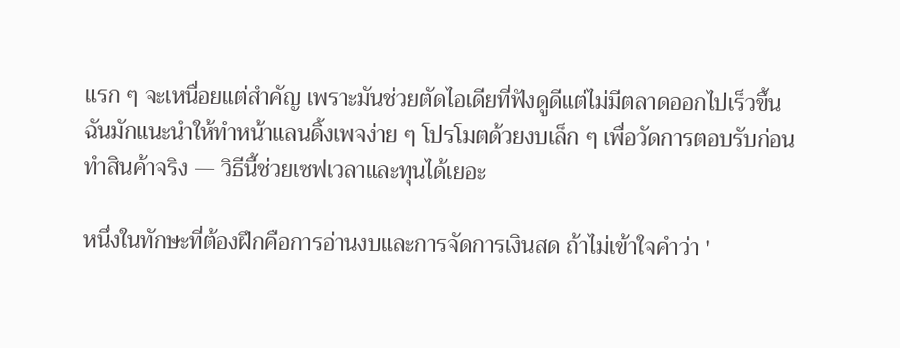แรก ๆ จะเหนื่อยแต่สำคัญ เพราะมันช่วยตัดไอเดียที่ฟังดูดีแต่ไม่มีตลาดออกไปเร็วขึ้น ฉันมักแนะนำให้ทำหน้าแลนดิ้งเพจง่าย ๆ โปรโมตด้วยงบเล็ก ๆ เพื่อวัดการตอบรับก่อนทำสินค้าจริง — วิธีนี้ช่วยเซฟเวลาและทุนได้เยอะ

หนึ่งในทักษะที่ต้องฝึกคือการอ่านงบและการจัดการเงินสด ถ้าไม่เข้าใจคำว่า '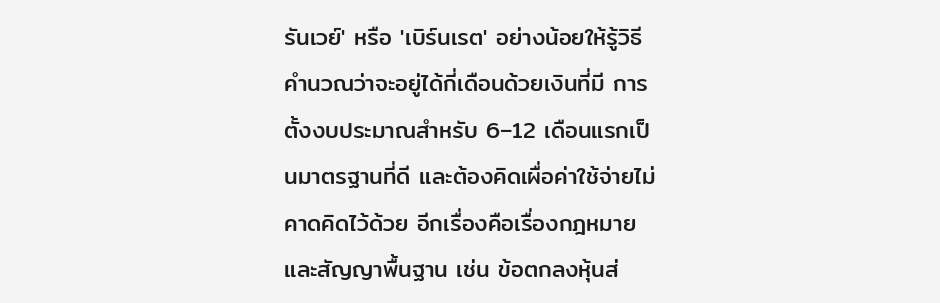รันเวย์' หรือ 'เบิร์นเรต' อย่างน้อยให้รู้วิธีคำนวณว่าจะอยู่ได้กี่เดือนด้วยเงินที่มี การตั้งงบประมาณสำหรับ 6–12 เดือนแรกเป็นมาตรฐานที่ดี และต้องคิดเผื่อค่าใช้จ่ายไม่คาดคิดไว้ด้วย อีกเรื่องคือเรื่องกฎหมายและสัญญาพื้นฐาน เช่น ข้อตกลงหุ้นส่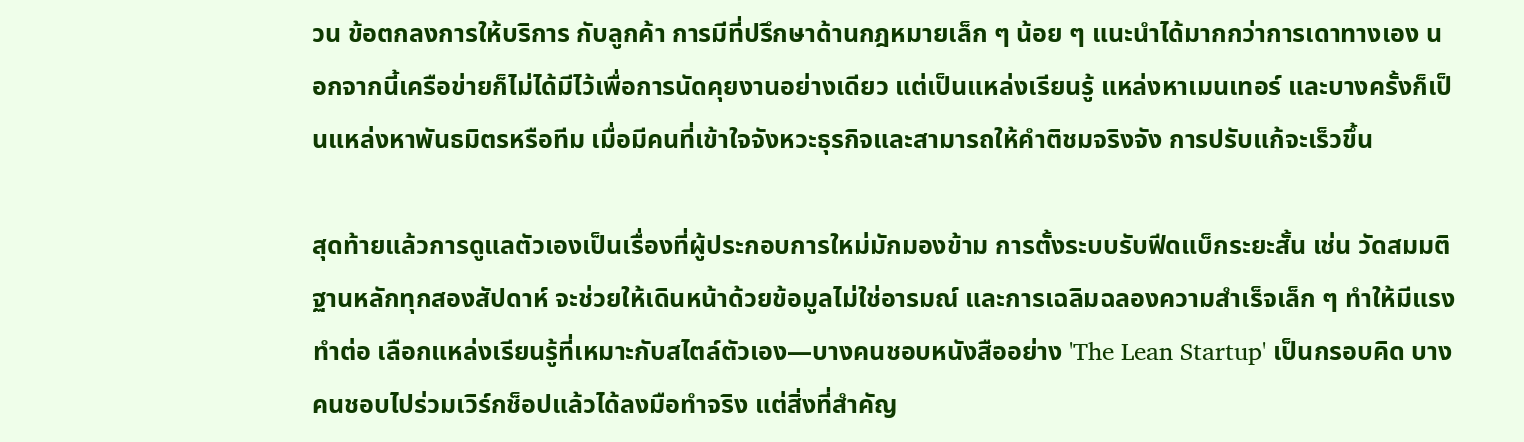วน ข้อตกลงการให้บริการ กับลูกค้า การมีที่ปรึกษาด้านกฎหมายเล็ก ๆ น้อย ๆ แนะนำได้มากกว่าการเดาทางเอง นอกจากนี้เครือข่ายก็ไม่ได้มีไว้เพื่อการนัดคุยงานอย่างเดียว แต่เป็นแหล่งเรียนรู้ แหล่งหาเมนเทอร์ และบางครั้งก็เป็นแหล่งหาพันธมิตรหรือทีม เมื่อมีคนที่เข้าใจจังหวะธุรกิจและสามารถให้คำติชมจริงจัง การปรับแก้จะเร็วขึ้น

สุดท้ายแล้วการดูแลตัวเองเป็นเรื่องที่ผู้ประกอบการใหม่มักมองข้าม การตั้งระบบรับฟีดแบ็กระยะสั้น เช่น วัดสมมติฐานหลักทุกสองสัปดาห์ จะช่วยให้เดินหน้าด้วยข้อมูลไม่ใช่อารมณ์ และการเฉลิมฉลองความสำเร็จเล็ก ๆ ทำให้มีแรงทำต่อ เลือกแหล่งเรียนรู้ที่เหมาะกับสไตล์ตัวเอง—บางคนชอบหนังสืออย่าง 'The Lean Startup' เป็นกรอบคิด บางคนชอบไปร่วมเวิร์กช็อปแล้วได้ลงมือทำจริง แต่สิ่งที่สำคัญ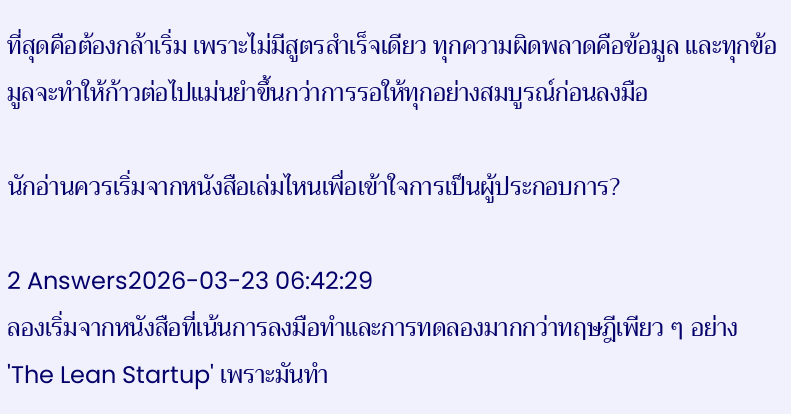ที่สุดคือต้องกล้าเริ่ม เพราะไม่มีสูตรสำเร็จเดียว ทุกความผิดพลาดคือข้อมูล และทุกข้อมูลจะทำให้ก้าวต่อไปแม่นยำขึ้นกว่าการรอให้ทุกอย่างสมบูรณ์ก่อนลงมือ

นักอ่านควรเริ่มจากหนังสือเล่มไหนเพื่อเข้าใจการเป็นผู้ประกอบการ?

2 Answers2026-03-23 06:42:29
ลองเริ่มจากหนังสือที่เน้นการลงมือทำและการทดลองมากกว่าทฤษฎีเพียว ๆ อย่าง 'The Lean Startup' เพราะมันทำ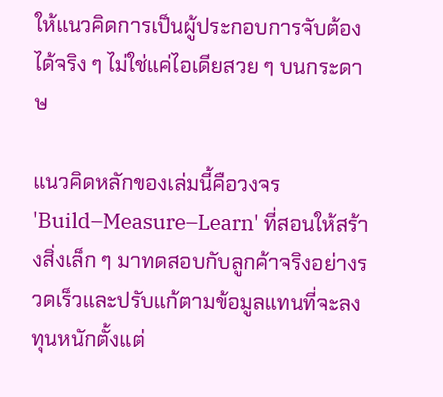ให้แนวคิดการเป็นผู้ประกอบการจับต้องได้จริง ๆ ไม่ใช่แค่ไอเดียสวย ๆ บนกระดาษ

แนวคิดหลักของเล่มนี้คือวงจร 'Build–Measure–Learn' ที่สอนให้สร้างสิ่งเล็ก ๆ มาทดสอบกับลูกค้าจริงอย่างรวดเร็วและปรับแก้ตามข้อมูลแทนที่จะลงทุนหนักตั้งแต่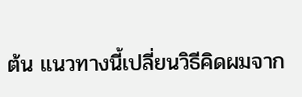ต้น แนวทางนี้เปลี่ยนวิธีคิดผมจาก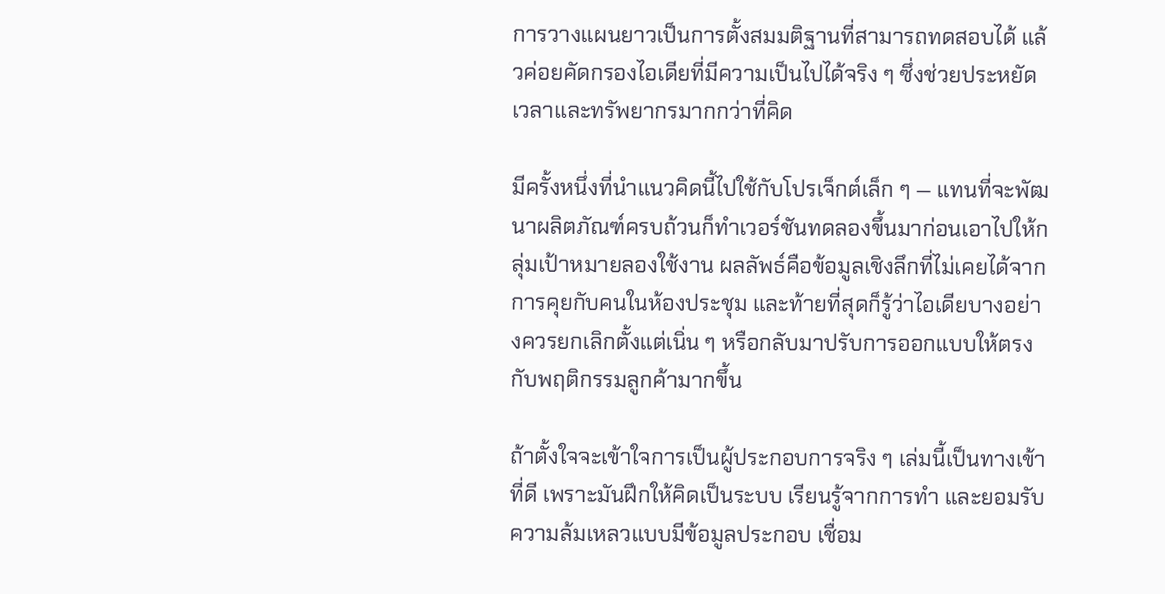การวางแผนยาวเป็นการตั้งสมมติฐานที่สามารถทดสอบได้ แล้วค่อยคัดกรองไอเดียที่มีความเป็นไปได้จริง ๆ ซึ่งช่วยประหยัดเวลาและทรัพยากรมากกว่าที่คิด

มีครั้งหนึ่งที่นำแนวคิดนี้ไปใช้กับโปรเจ็กต์เล็ก ๆ — แทนที่จะพัฒนาผลิตภัณฑ์ครบถ้วนก็ทำเวอร์ชันทดลองขึ้นมาก่อนเอาไปให้กลุ่มเป้าหมายลองใช้งาน ผลลัพธ์คือข้อมูลเชิงลึกที่ไม่เคยได้จากการคุยกับคนในห้องประชุม และท้ายที่สุดก็รู้ว่าไอเดียบางอย่างควรยกเลิกตั้งแต่เนิ่น ๆ หรือกลับมาปรับการออกแบบให้ตรงกับพฤติกรรมลูกค้ามากขึ้น

ถ้าตั้งใจจะเข้าใจการเป็นผู้ประกอบการจริง ๆ เล่มนี้เป็นทางเข้าที่ดี เพราะมันฝึกให้คิดเป็นระบบ เรียนรู้จากการทำ และยอมรับความล้มเหลวแบบมีข้อมูลประกอบ เชื่อม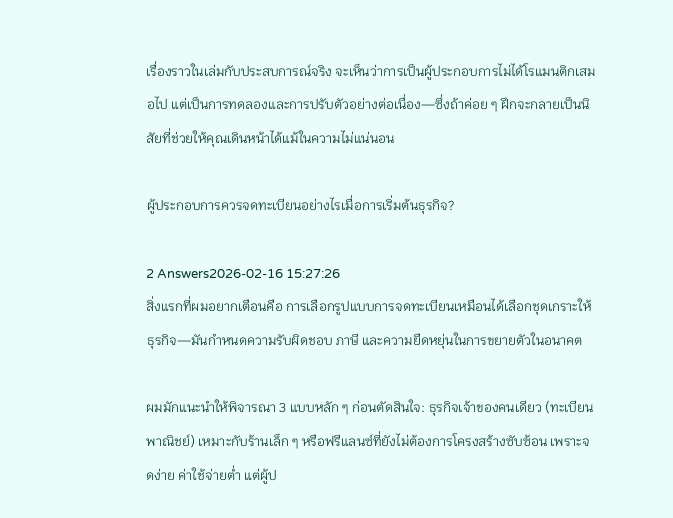เรื่องราวในเล่มกับประสบการณ์จริง จะเห็นว่าการเป็นผู้ประกอบการไม่ได้โรแมนติกเสมอไป แต่เป็นการทดลองและการปรับตัวอย่างต่อเนื่อง—ซึ่งถ้าค่อย ๆ ฝึกจะกลายเป็นนิสัยที่ช่วยให้คุณเดินหน้าได้แม้ในความไม่แน่นอน

ผู้ประกอบการควรจดทะเบียนอย่างไรเมื่อการเริ่มต้นธุรกิจ?

2 Answers2026-02-16 15:27:26
สิ่งแรกที่ผมอยากเตือนคือ การเลือกรูปแบบการจดทะเบียนเหมือนได้เลือกชุดเกราะให้ธุรกิจ—มันกำหนดความรับผิดชอบ ภาษี และความยืดหยุ่นในการขยายตัวในอนาคต

ผมมักแนะนำให้พิจารณา 3 แบบหลัก ๆ ก่อนตัดสินใจ: ธุรกิจเจ้าของคนเดียว (ทะเบียนพาณิชย์) เหมาะกับร้านเล็ก ๆ หรือฟรีแลนซ์ที่ยังไม่ต้องการโครงสร้างซับซ้อน เพราะจดง่าย ค่าใช้จ่ายต่ำ แต่ผู้ป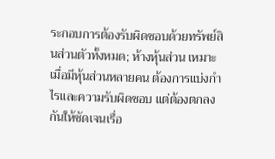ระกอบการต้องรับผิดชอบด้วยทรัพย์สินส่วนตัวทั้งหมด; ห้างหุ้นส่วน เหมาะเมื่อมีหุ้นส่วนหลายคน ต้องการแบ่งกำไรและความรับผิดชอบ แต่ต้องตกลงกันให้ชัดเจนเรื่อ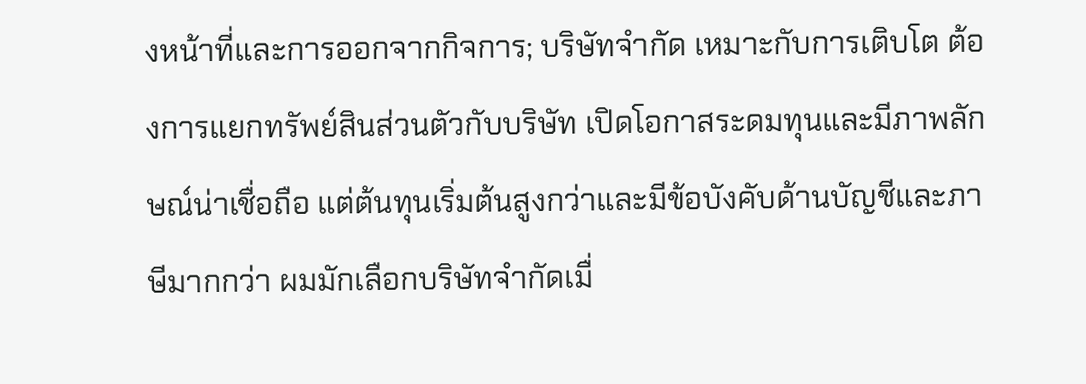งหน้าที่และการออกจากกิจการ; บริษัทจำกัด เหมาะกับการเติบโต ต้องการแยกทรัพย์สินส่วนตัวกับบริษัท เปิดโอกาสระดมทุนและมีภาพลักษณ์น่าเชื่อถือ แต่ต้นทุนเริ่มต้นสูงกว่าและมีข้อบังคับด้านบัญชีและภาษีมากกว่า ผมมักเลือกบริษัทจำกัดเมื่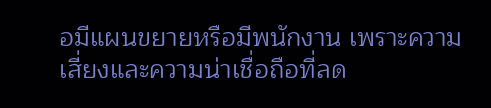อมีแผนขยายหรือมีพนักงาน เพราะความเสี่ยงและความน่าเชื่อถือที่ลด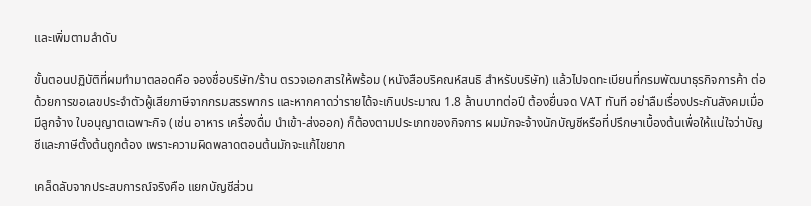และเพิ่มตามลำดับ

ขั้นตอนปฏิบัติที่ผมทำมาตลอดคือ จองชื่อบริษัท/ร้าน ตรวจเอกสารให้พร้อม (หนังสือบริคณห์สนธิ สำหรับบริษัท) แล้วไปจดทะเบียนที่กรมพัฒนาธุรกิจการค้า ต่อด้วยการขอเลขประจำตัวผู้เสียภาษีจากกรมสรรพากร และหากคาดว่ารายได้จะเกินประมาณ 1.8 ล้านบาทต่อปี ต้องยื่นจด VAT ทันที อย่าลืมเรื่องประกันสังคมเมื่อมีลูกจ้าง ใบอนุญาตเฉพาะกิจ (เช่น อาหาร เครื่องดื่ม นำเข้า-ส่งออก) ก็ต้องตามประเภทของกิจการ ผมมักจะจ้างนักบัญชีหรือที่ปรึกษาเบื้องต้นเพื่อให้แน่ใจว่าบัญชีและภาษีตั้งต้นถูกต้อง เพราะความผิดพลาดตอนต้นมักจะแก้ไขยาก

เคล็ดลับจากประสบการณ์จริงคือ แยกบัญชีส่วน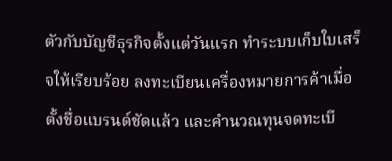ตัวกับบัญชีธุรกิจตั้งแต่วันแรก ทำระบบเก็บใบเสร็จให้เรียบร้อย ลงทะเบียนเครื่องหมายการค้าเมื่อตั้งชื่อแบรนด์ชัดแล้ว และคำนวณทุนจดทะเบี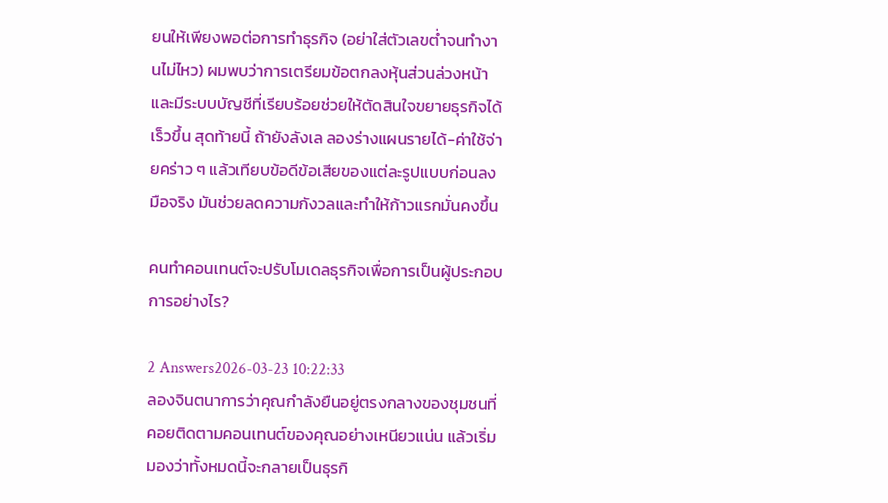ยนให้เพียงพอต่อการทำธุรกิจ (อย่าใส่ตัวเลขต่ำจนทำงานไม่ไหว) ผมพบว่าการเตรียมข้อตกลงหุ้นส่วนล่วงหน้าและมีระบบบัญชีที่เรียบร้อยช่วยให้ตัดสินใจขยายธุรกิจได้เร็วขึ้น สุดท้ายนี้ ถ้ายังลังเล ลองร่างแผนรายได้-ค่าใช้จ่ายคร่าว ๆ แล้วเทียบข้อดีข้อเสียของแต่ละรูปแบบก่อนลงมือจริง มันช่วยลดความกังวลและทำให้ก้าวแรกมั่นคงขึ้น

คนทำคอนเทนต์จะปรับโมเดลธุรกิจเพื่อการเป็นผู้ประกอบการอย่างไร?

2 Answers2026-03-23 10:22:33
ลองจินตนาการว่าคุณกำลังยืนอยู่ตรงกลางของชุมชนที่คอยติดตามคอนเทนต์ของคุณอย่างเหนียวแน่น แล้วเริ่มมองว่าทั้งหมดนี้จะกลายเป็นธุรกิ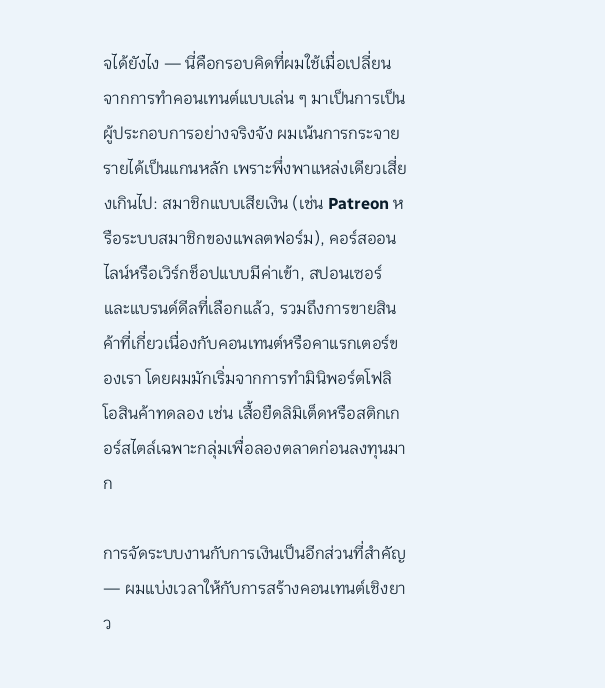จได้ยังไง — นี่คือกรอบคิดที่ผมใช้เมื่อเปลี่ยนจากการทำคอนเทนต์แบบเล่น ๆ มาเป็นการเป็นผู้ประกอบการอย่างจริงจัง ผมเน้นการกระจายรายได้เป็นแกนหลัก เพราะพึ่งพาแหล่งเดียวเสี่ยงเกินไป: สมาชิกแบบเสียเงิน (เช่น Patreon หรือระบบสมาชิกของแพลตฟอร์ม), คอร์สออนไลน์หรือเวิร์กช็อปแบบมีค่าเข้า, สปอนเซอร์และแบรนด์ดีลที่เลือกแล้ว, รวมถึงการขายสินค้าที่เกี่ยวเนื่องกับคอนเทนต์หรือคาแรกเตอร์ของเรา โดยผมมักเริ่มจากการทำมินิพอร์ตโฟลิโอสินค้าทดลอง เช่น เสื้อยืดลิมิเต็ดหรือสติกเกอร์สไตล์เฉพาะกลุ่มเพื่อลองตลาดก่อนลงทุนมาก

การจัดระบบงานกับการเงินเป็นอีกส่วนที่สำคัญ — ผมแบ่งเวลาให้กับการสร้างคอนเทนต์เชิงยาว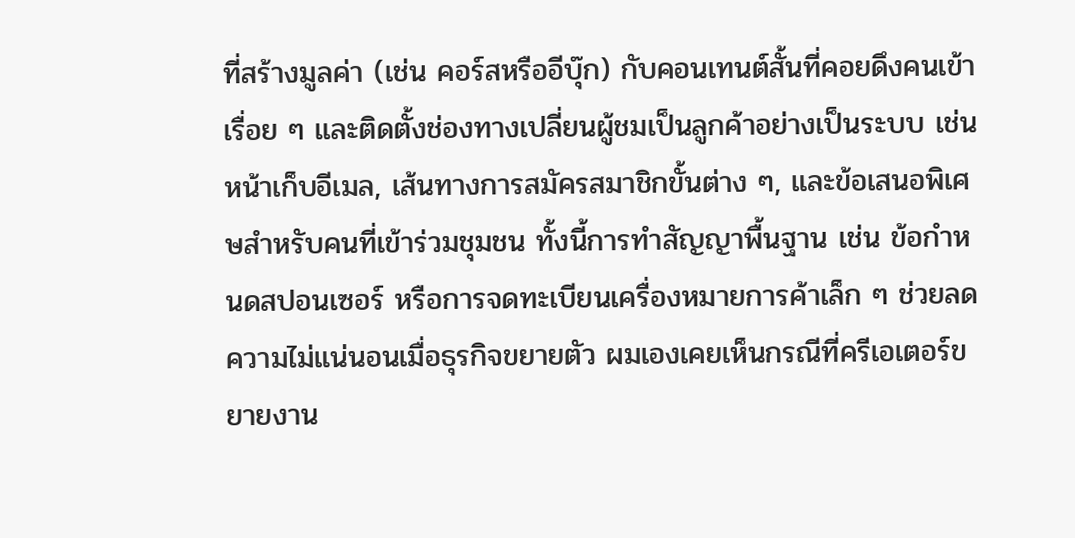ที่สร้างมูลค่า (เช่น คอร์สหรืออีบุ๊ก) กับคอนเทนต์สั้นที่คอยดึงคนเข้าเรื่อย ๆ และติดตั้งช่องทางเปลี่ยนผู้ชมเป็นลูกค้าอย่างเป็นระบบ เช่น หน้าเก็บอีเมล, เส้นทางการสมัครสมาชิกขั้นต่าง ๆ, และข้อเสนอพิเศษสำหรับคนที่เข้าร่วมชุมชน ทั้งนี้การทำสัญญาพื้นฐาน เช่น ข้อกำหนดสปอนเซอร์ หรือการจดทะเบียนเครื่องหมายการค้าเล็ก ๆ ช่วยลดความไม่แน่นอนเมื่อธุรกิจขยายตัว ผมเองเคยเห็นกรณีที่ครีเอเตอร์ขยายงาน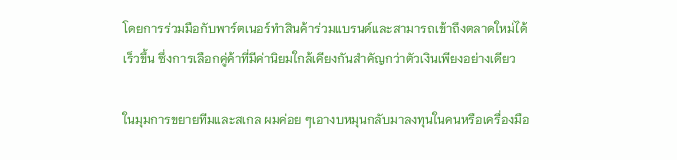โดยการร่วมมือกับพาร์ตเนอร์ทำสินค้าร่วมแบรนด์และสามารถเข้าถึงตลาดใหม่ได้เร็วขึ้น ซึ่งการเลือกคู่ค้าที่มีค่านิยมใกล้เคียงกันสำคัญกว่าตัวเงินเพียงอย่างเดียว

ในมุมการขยายทีมและสเกล ผมค่อย ๆเอางบหมุนกลับมาลงทุนในคนหรือเครื่องมือ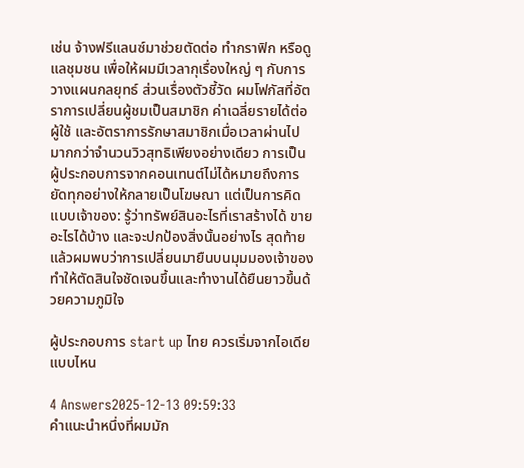เช่น จ้างฟรีแลนซ์มาช่วยตัดต่อ ทำกราฟิก หรือดูแลชุมชน เพื่อให้ผมมีเวลากุเรื่องใหญ่ ๆ กับการวางแผนกลยุทธ์ ส่วนเรื่องตัวชี้วัด ผมโฟกัสที่อัตราการเปลี่ยนผู้ชมเป็นสมาชิก ค่าเฉลี่ยรายได้ต่อผู้ใช้ และอัตราการรักษาสมาชิกเมื่อเวลาผ่านไป มากกว่าจำนวนวิวสุทธิเพียงอย่างเดียว การเป็นผู้ประกอบการจากคอนเทนต์ไม่ได้หมายถึงการยัดทุกอย่างให้กลายเป็นโฆษณา แต่เป็นการคิดแบบเจ้าของ: รู้ว่าทรัพย์สินอะไรที่เราสร้างได้ ขายอะไรได้บ้าง และจะปกป้องสิ่งนั้นอย่างไร สุดท้ายแล้วผมพบว่าการเปลี่ยนมายืนบนมุมมองเจ้าของทำให้ตัดสินใจชัดเจนขึ้นและทำงานได้ยืนยาวขึ้นด้วยความภูมิใจ

ผู้ประกอบการ start up ไทย ควรเริ่มจากไอเดียแบบไหน

4 Answers2025-12-13 09:59:33
คำแนะนำหนึ่งที่ผมมัก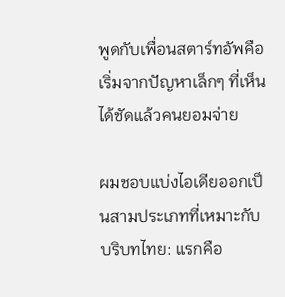พูดกับเพื่อนสตาร์ทอัพคือเริ่มจากปัญหาเล็กๆ ที่เห็นได้ชัดแล้วคนยอมจ่าย

ผมชอบแบ่งไอเดียออกเป็นสามประเภทที่เหมาะกับบริบทไทย: แรกคือ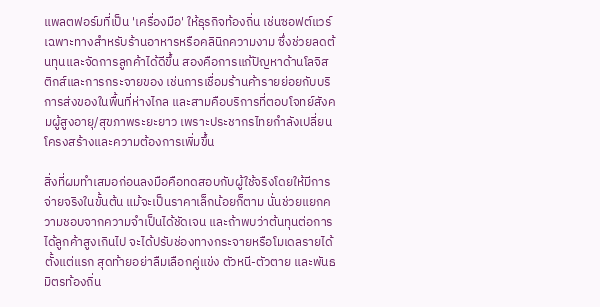แพลตฟอร์มที่เป็น 'เครื่องมือ' ให้ธุรกิจท้องถิ่น เช่นซอฟต์แวร์เฉพาะทางสำหรับร้านอาหารหรือคลินิกความงาม ซึ่งช่วยลดต้นทุนและจัดการลูกค้าได้ดีขึ้น สองคือการแก้ปัญหาด้านโลจิสติกส์และการกระจายของ เช่นการเชื่อมร้านค้ารายย่อยกับบริการส่งของในพื้นที่ห่างไกล และสามคือบริการที่ตอบโจทย์สังคมผู้สูงอายุ/สุขภาพระยะยาว เพราะประชากรไทยกำลังเปลี่ยนโครงสร้างและความต้องการเพิ่มขึ้น

สิ่งที่ผมทำเสมอก่อนลงมือคือทดสอบกับผู้ใช้จริงโดยให้มีการจ่ายจริงในขั้นต้น แม้จะเป็นราคาเล็กน้อยก็ตาม นั่นช่วยแยกความชอบจากความจำเป็นได้ชัดเจน และถ้าพบว่าต้นทุนต่อการได้ลูกค้าสูงเกินไป จะได้ปรับช่องทางกระจายหรือโมเดลรายได้ตั้งแต่แรก สุดท้ายอย่าลืมเลือกคู่แข่ง ตัวหนี-ตัวตาย และพันธมิตรท้องถิ่น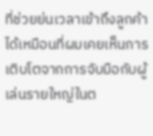ที่ช่วยย่นเวลาเข้าถึงลูกค้าได้เหมือนที่ผมเคยเห็นการเติบโตจากการจับมือกับผู้เล่นรายใหญ่ในต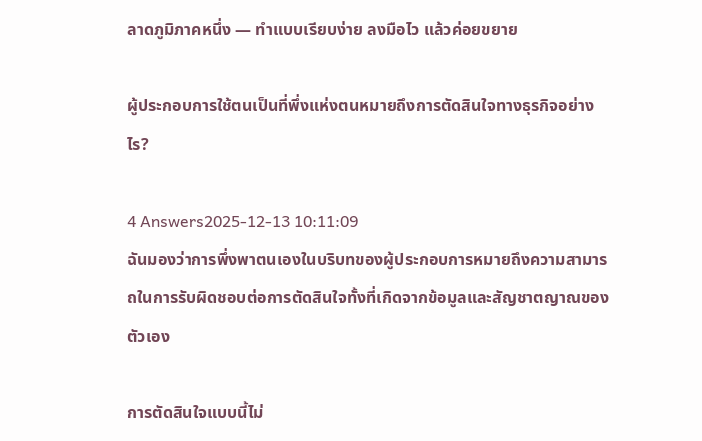ลาดภูมิภาคหนึ่ง — ทำแบบเรียบง่าย ลงมือไว แล้วค่อยขยาย

ผู้ประกอบการใช้ตนเป็นที่พึ่งแห่งตนหมายถึงการตัดสินใจทางธุรกิจอย่างไร?

4 Answers2025-12-13 10:11:09
ฉันมองว่าการพึ่งพาตนเองในบริบทของผู้ประกอบการหมายถึงความสามารถในการรับผิดชอบต่อการตัดสินใจทั้งที่เกิดจากข้อมูลและสัญชาตญาณของตัวเอง

การตัดสินใจแบบนี้ไม่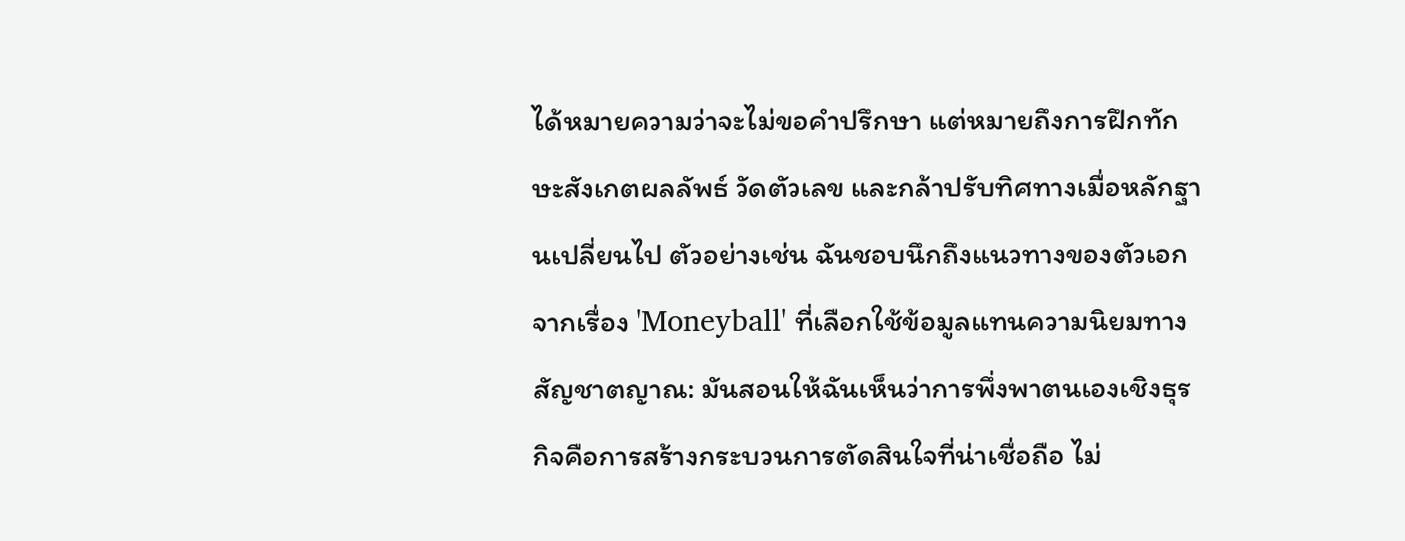ได้หมายความว่าจะไม่ขอคำปรึกษา แต่หมายถึงการฝึกทักษะสังเกตผลลัพธ์ วัดตัวเลข และกล้าปรับทิศทางเมื่อหลักฐานเปลี่ยนไป ตัวอย่างเช่น ฉันชอบนึกถึงแนวทางของตัวเอกจากเรื่อง 'Moneyball' ที่เลือกใช้ข้อมูลแทนความนิยมทางสัญชาตญาณ: มันสอนให้ฉันเห็นว่าการพึ่งพาตนเองเชิงธุรกิจคือการสร้างกระบวนการตัดสินใจที่น่าเชื่อถือ ไม่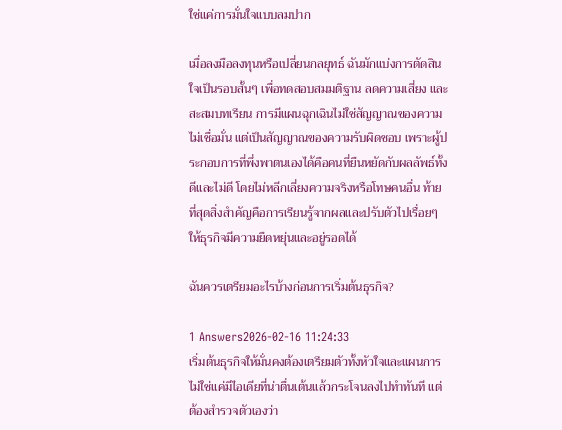ใช่แค่การมั่นใจแบบลมปาก

เมื่อลงมือลงทุนหรือเปลี่ยนกลยุทธ์ ฉันมักแบ่งการตัดสินใจเป็นรอบสั้นๆ เพื่อทดสอบสมมติฐาน ลดความเสี่ยง และสะสมบทเรียน การมีแผนฉุกเฉินไม่ใช่สัญญาณของความไม่เชื่อมั่น แต่เป็นสัญญาณของความรับผิดชอบ เพราะผู้ประกอบการที่พึ่งพาตนเองได้คือคนที่ยืนหยัดกับผลลัพธ์ทั้งดีและไม่ดี โดยไม่หลีกเลี่ยงความจริงหรือโทษคนอื่น ท้ายที่สุดสิ่งสำคัญคือการเรียนรู้จากผลและปรับตัวไปเรื่อยๆ ให้ธุรกิจมีความยืดหยุ่นและอยู่รอดได้

ฉันควรเตรียมอะไรบ้างก่อนการเริ่มต้นธุรกิจ?

1 Answers2026-02-16 11:24:33
เริ่มต้นธุรกิจให้มั่นคงต้องเตรียมตัวทั้งหัวใจและแผนการ ไม่ใช่แค่มีไอเดียที่น่าตื่นเต้นแล้วกระโจนลงไปทำทันที แต่ต้องสำรวจตัวเองว่า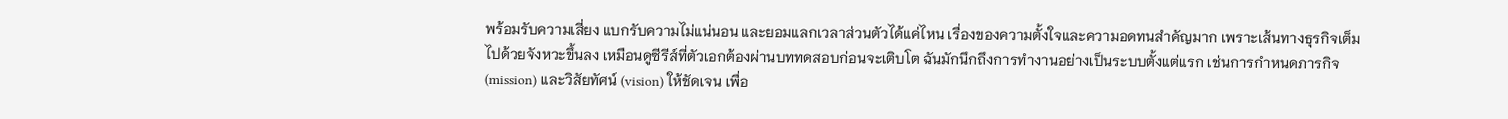พร้อมรับความเสี่ยง แบกรับความไม่แน่นอน และยอมแลกเวลาส่วนตัวได้แค่ไหน เรื่องของความตั้งใจและความอดทนสำคัญมาก เพราะเส้นทางธุรกิจเต็มไปด้วยจังหวะขึ้นลง เหมือนดูซีรีส์ที่ตัวเอกต้องผ่านบททดสอบก่อนจะเติบโต ฉันมักนึกถึงการทำงานอย่างเป็นระบบตั้งแต่แรก เช่นการกำหนดภารกิจ (mission) และวิสัยทัศน์ (vision) ให้ชัดเจน เพื่อ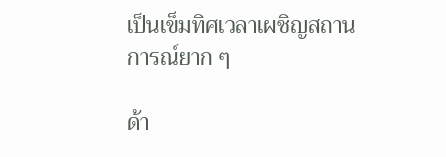เป็นเข็มทิศเวลาเผชิญสถานการณ์ยาก ๆ

ด้า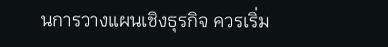นการวางแผนเชิงธุรกิจ ควรเริ่ม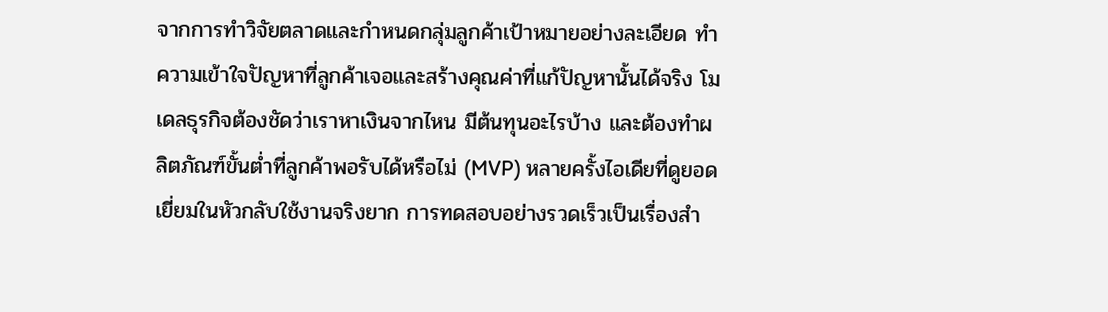จากการทำวิจัยตลาดและกำหนดกลุ่มลูกค้าเป้าหมายอย่างละเอียด ทำความเข้าใจปัญหาที่ลูกค้าเจอและสร้างคุณค่าที่แก้ปัญหานั้นได้จริง โมเดลธุรกิจต้องชัดว่าเราหาเงินจากไหน มีต้นทุนอะไรบ้าง และต้องทำผลิตภัณฑ์ขั้นต่ำที่ลูกค้าพอรับได้หรือไม่ (MVP) หลายครั้งไอเดียที่ดูยอดเยี่ยมในหัวกลับใช้งานจริงยาก การทดสอบอย่างรวดเร็วเป็นเรื่องสำ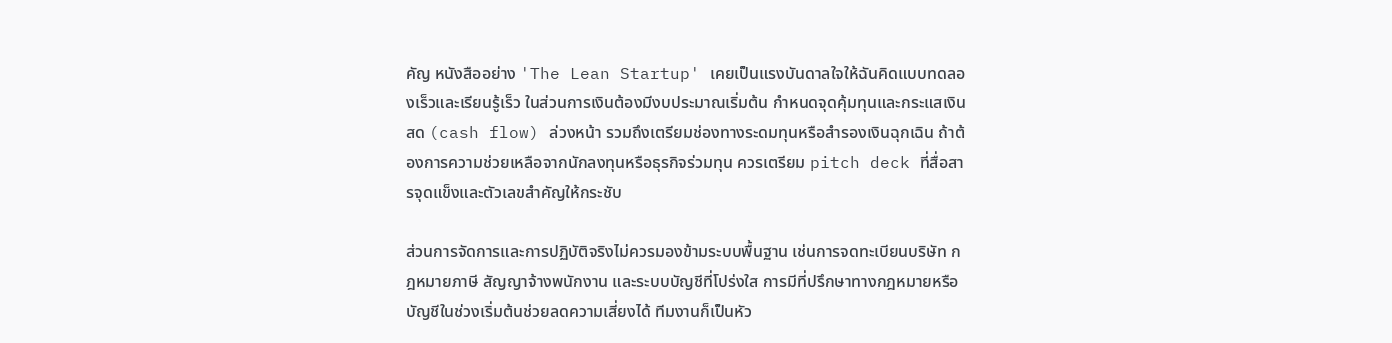คัญ หนังสืออย่าง 'The Lean Startup' เคยเป็นแรงบันดาลใจให้ฉันคิดแบบทดลองเร็วและเรียนรู้เร็ว ในส่วนการเงินต้องมีงบประมาณเริ่มต้น กำหนดจุดคุ้มทุนและกระแสเงินสด (cash flow) ล่วงหน้า รวมถึงเตรียมช่องทางระดมทุนหรือสำรองเงินฉุกเฉิน ถ้าต้องการความช่วยเหลือจากนักลงทุนหรือธุรกิจร่วมทุน ควรเตรียม pitch deck ที่สื่อสารจุดแข็งและตัวเลขสำคัญให้กระชับ

ส่วนการจัดการและการปฏิบัติจริงไม่ควรมองข้ามระบบพื้นฐาน เช่นการจดทะเบียนบริษัท กฎหมายภาษี สัญญาจ้างพนักงาน และระบบบัญชีที่โปร่งใส การมีที่ปรึกษาทางกฎหมายหรือบัญชีในช่วงเริ่มต้นช่วยลดความเสี่ยงได้ ทีมงานก็เป็นหัว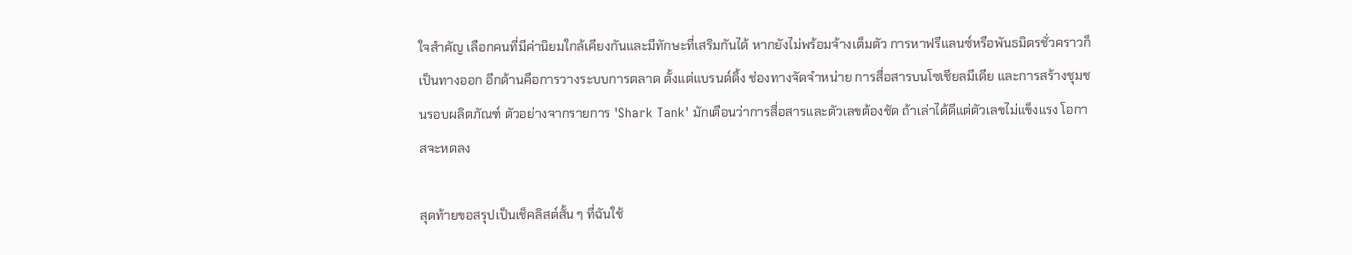ใจสำคัญ เลือกคนที่มีค่านิยมใกล้เคียงกันและมีทักษะที่เสริมกันได้ หากยังไม่พร้อมจ้างเต็มตัว การหาฟรีแลนซ์หรือพันธมิตรชั่วคราวก็เป็นทางออก อีกด้านคือการวางระบบการตลาด ตั้งแต่แบรนด์ดิ้ง ช่องทางจัดจำหน่าย การสื่อสารบนโซเชียลมีเดีย และการสร้างชุมชนรอบผลิตภัณฑ์ ตัวอย่างจากรายการ 'Shark Tank' มักเตือนว่าการสื่อสารและตัวเลขต้องชัด ถ้าเล่าได้ดีแต่ตัวเลขไม่แข็งแรง โอกาสจะหดลง

สุดท้ายขอสรุปเป็นเช็คลิสต์สั้น ๆ ที่ฉันใช้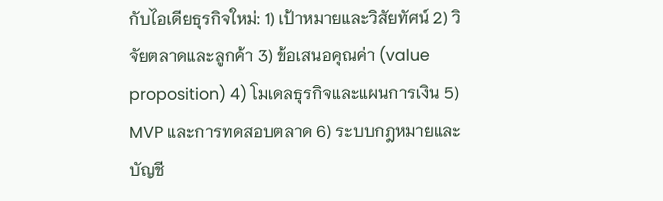กับไอเดียธุรกิจใหม่: 1) เป้าหมายและวิสัยทัศน์ 2) วิจัยตลาดและลูกค้า 3) ข้อเสนอคุณค่า (value proposition) 4) โมเดลธุรกิจและแผนการเงิน 5) MVP และการทดสอบตลาด 6) ระบบกฎหมายและบัญชี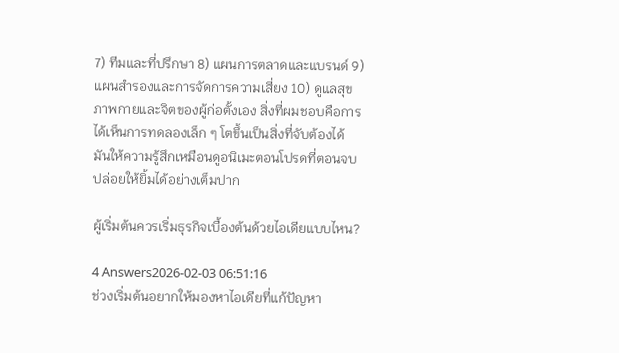7) ทีมและที่ปรึกษา 8) แผนการตลาดและแบรนด์ 9) แผนสำรองและการจัดการความเสี่ยง 10) ดูแลสุขภาพกายและจิตของผู้ก่อตั้งเอง สิ่งที่ผมชอบคือการได้เห็นการทดลองเล็ก ๆ โตขึ้นเป็นสิ่งที่จับต้องได้ มันให้ความรู้สึกเหมือนดูอนิเมะตอนโปรดที่ตอนจบปล่อยให้ยิ้มได้อย่างเต็มปาก

ผู้เริ่มต้นควรเริ่มธุรกิจเบื้องต้นด้วยไอเดียแบบไหน?

4 Answers2026-02-03 06:51:16
ช่วงเริ่มต้นอยากให้มองหาไอเดียที่แก้ปัญหา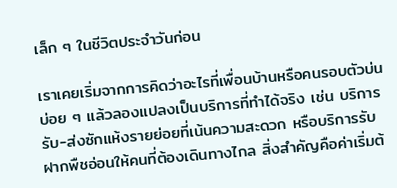เล็ก ๆ ในชีวิตประจำวันก่อน

เราเคยเริ่มจากการคิดว่าอะไรที่เพื่อนบ้านหรือคนรอบตัวบ่นบ่อย ๆ แล้วลองแปลงเป็นบริการที่ทำได้จริง เช่น บริการรับ-ส่งซักแห้งรายย่อยที่เน้นความสะดวก หรือบริการรับฝากพืชอ่อนให้คนที่ต้องเดินทางไกล สิ่งสำคัญคือค่าเริ่มต้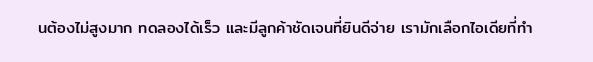นต้องไม่สูงมาก ทดลองได้เร็ว และมีลูกค้าชัดเจนที่ยินดีจ่าย เรามักเลือกไอเดียที่ทำ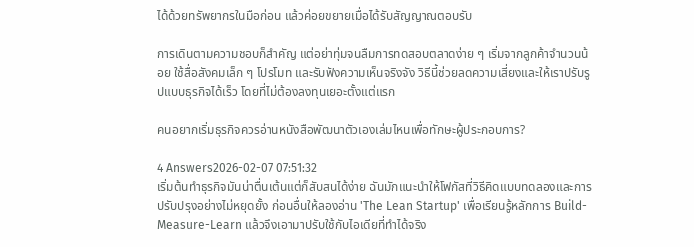ได้ด้วยทรัพยากรในมือก่อน แล้วค่อยขยายเมื่อได้รับสัญญาณตอบรับ

การเดินตามความชอบก็สำคัญ แต่อย่าทุ่มจนลืมการทดสอบตลาดง่าย ๆ เริ่มจากลูกค้าจำนวนน้อย ใช้สื่อสังคมเล็ก ๆ โปรโมท และรับฟังความเห็นจริงจัง วิธีนี้ช่วยลดความเสี่ยงและให้เราปรับรูปแบบธุรกิจได้เร็ว โดยที่ไม่ต้องลงทุนเยอะตั้งแต่แรก

คนอยากเริ่มธุรกิจควรอ่านหนังสือพัฒนาตัวเองเล่มไหนเพื่อทักษะผู้ประกอบการ?

4 Answers2026-02-07 07:51:32
เริ่มต้นทำธุรกิจมันน่าตื่นเต้นแต่ก็สับสนได้ง่าย ฉันมักแนะนำให้โฟกัสที่วิธีคิดแบบทดลองและการปรับปรุงอย่างไม่หยุดยั้ง ก่อนอื่นให้ลองอ่าน 'The Lean Startup' เพื่อเรียนรู้หลักการ Build-Measure-Learn แล้วจึงเอามาปรับใช้กับไอเดียที่ทำได้จริง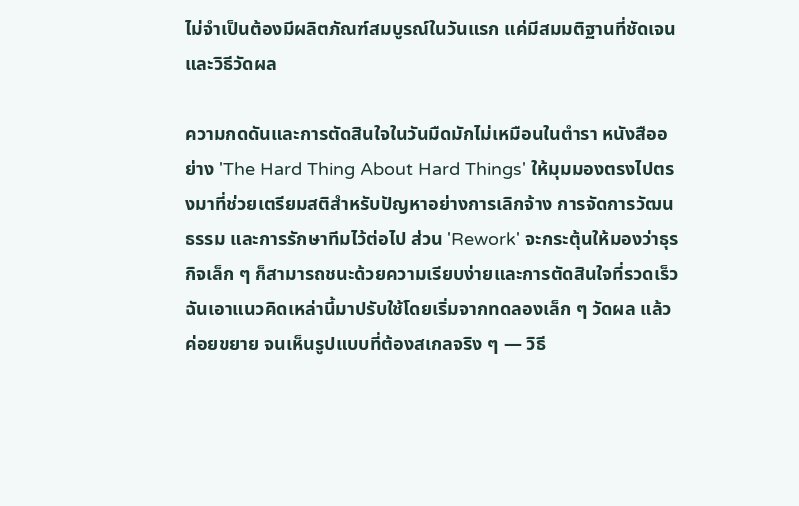ไม่จำเป็นต้องมีผลิตภัณฑ์สมบูรณ์ในวันแรก แค่มีสมมติฐานที่ชัดเจนและวิธีวัดผล

ความกดดันและการตัดสินใจในวันมืดมักไม่เหมือนในตำรา หนังสืออย่าง 'The Hard Thing About Hard Things' ให้มุมมองตรงไปตรงมาที่ช่วยเตรียมสติสำหรับปัญหาอย่างการเลิกจ้าง การจัดการวัฒนธรรม และการรักษาทีมไว้ต่อไป ส่วน 'Rework' จะกระตุ้นให้มองว่าธุรกิจเล็ก ๆ ก็สามารถชนะด้วยความเรียบง่ายและการตัดสินใจที่รวดเร็ว ฉันเอาแนวคิดเหล่านี้มาปรับใช้โดยเริ่มจากทดลองเล็ก ๆ วัดผล แล้วค่อยขยาย จนเห็นรูปแบบที่ต้องสเกลจริง ๆ — วิธี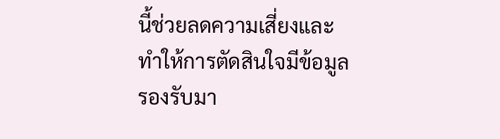นี้ช่วยลดความเสี่ยงและทำให้การตัดสินใจมีข้อมูลรองรับมา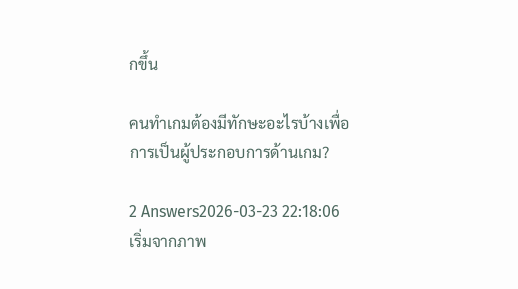กขึ้น

คนทำเกมต้องมีทักษะอะไรบ้างเพื่อการเป็นผู้ประกอบการด้านเกม?

2 Answers2026-03-23 22:18:06
เริ่มจากภาพ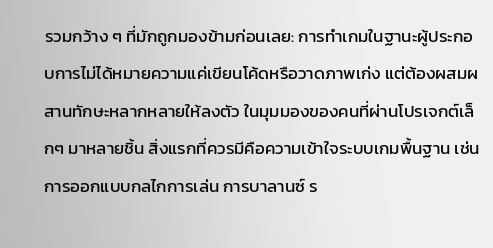รวมกว้าง ๆ ที่มักถูกมองข้ามก่อนเลย: การทำเกมในฐานะผู้ประกอบการไม่ได้หมายความแค่เขียนโค้ดหรือวาดภาพเก่ง แต่ต้องผสมผสานทักษะหลากหลายให้ลงตัว ในมุมมองของคนที่ผ่านโปรเจกต์เล็กๆ มาหลายชิ้น สิ่งแรกที่ควรมีคือความเข้าใจระบบเกมพื้นฐาน เช่น การออกแบบกลไกการเล่น การบาลานซ์ ร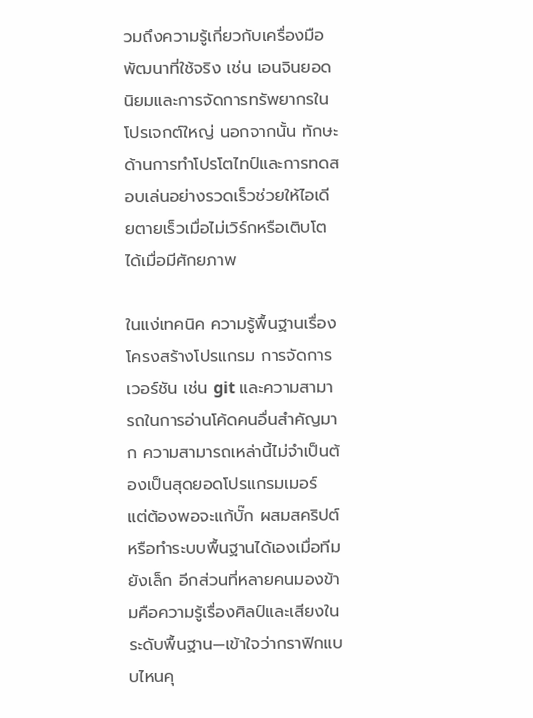วมถึงความรู้เกี่ยวกับเครื่องมือพัฒนาที่ใช้จริง เช่น เอนจินยอดนิยมและการจัดการทรัพยากรในโปรเจกต์ใหญ่ นอกจากนั้น ทักษะด้านการทำโปรโตไทป์และการทดสอบเล่นอย่างรวดเร็วช่วยให้ไอเดียตายเร็วเมื่อไม่เวิร์กหรือเติบโตได้เมื่อมีศักยภาพ

ในแง่เทคนิค ความรู้พื้นฐานเรื่องโครงสร้างโปรแกรม การจัดการเวอร์ชัน เช่น git และความสามารถในการอ่านโค้ดคนอื่นสำคัญมาก ความสามารถเหล่านี้ไม่จำเป็นต้องเป็นสุดยอดโปรแกรมเมอร์ แต่ต้องพอจะแก้บั๊ก ผสมสคริปต์ หรือทำระบบพื้นฐานได้เองเมื่อทีมยังเล็ก อีกส่วนที่หลายคนมองข้ามคือความรู้เรื่องศิลป์และเสียงในระดับพื้นฐาน—เข้าใจว่ากราฟิกแบบไหนคุ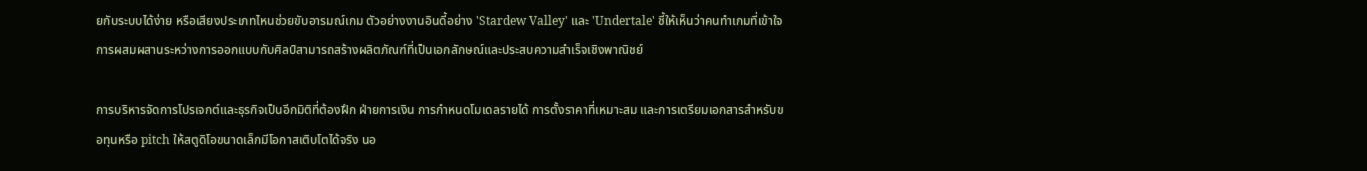ยกับระบบได้ง่าย หรือเสียงประเภทไหนช่วยขับอารมณ์เกม ตัวอย่างงานอินดี้อย่าง 'Stardew Valley' และ 'Undertale' ชี้ให้เห็นว่าคนทำเกมที่เข้าใจการผสมผสานระหว่างการออกแบบกับศิลป์สามารถสร้างผลิตภัณฑ์ที่เป็นเอกลักษณ์และประสบความสำเร็จเชิงพาณิชย์

การบริหารจัดการโปรเจกต์และธุรกิจเป็นอีกมิติที่ต้องฝึก ฝ่ายการเงิน การกำหนดโมเดลรายได้ การตั้งราคาที่เหมาะสม และการเตรียมเอกสารสำหรับขอทุนหรือ pitch ให้สตูดิโอขนาดเล็กมีโอกาสเติบโตได้จริง นอ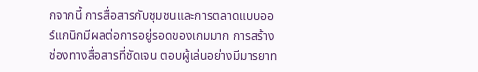กจากนี้ การสื่อสารกับชุมชนและการตลาดแบบออร์แกนิกมีผลต่อการอยู่รอดของเกมมาก การสร้างช่องทางสื่อสารที่ชัดเจน ตอบผู้เล่นอย่างมีมารยาท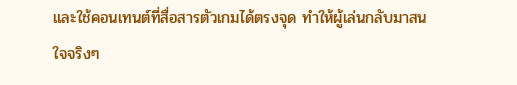และใช้คอนเทนต์ที่สื่อสารตัวเกมได้ตรงจุด ทำให้ผู้เล่นกลับมาสนใจจริงๆ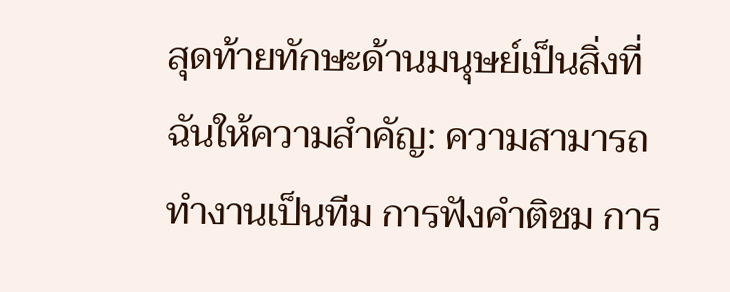สุดท้ายทักษะด้านมนุษย์เป็นสิ่งที่ฉันให้ความสำคัญ: ความสามารถทำงานเป็นทีม การฟังคำติชม การ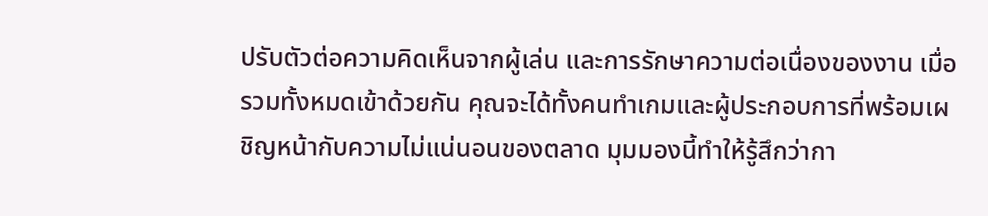ปรับตัวต่อความคิดเห็นจากผู้เล่น และการรักษาความต่อเนื่องของงาน เมื่อรวมทั้งหมดเข้าด้วยกัน คุณจะได้ทั้งคนทำเกมและผู้ประกอบการที่พร้อมเผชิญหน้ากับความไม่แน่นอนของตลาด มุมมองนี้ทำให้รู้สึกว่ากา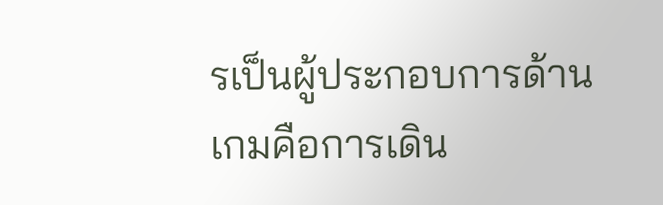รเป็นผู้ประกอบการด้านเกมคือการเดิน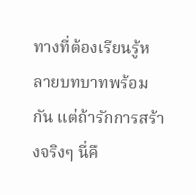ทางที่ต้องเรียนรู้หลายบทบาทพร้อมกัน แต่ถ้ารักการสร้างจริงๆ นี่คื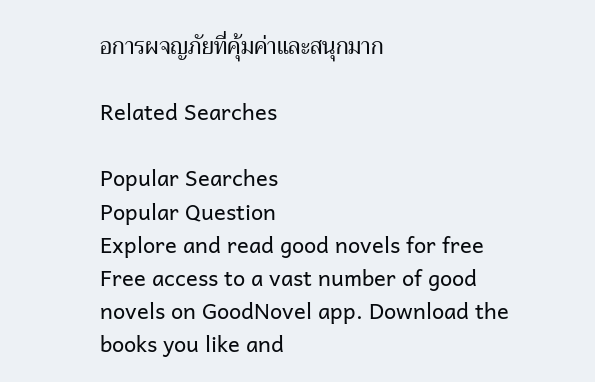อการผจญภัยที่คุ้มค่าและสนุกมาก

Related Searches

Popular Searches
Popular Question
Explore and read good novels for free
Free access to a vast number of good novels on GoodNovel app. Download the books you like and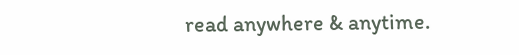read anywhere & anytime.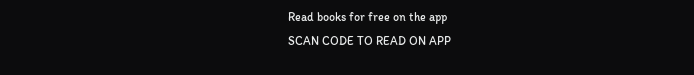Read books for free on the app
SCAN CODE TO READ ON APP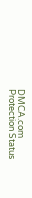DMCA.com Protection Status